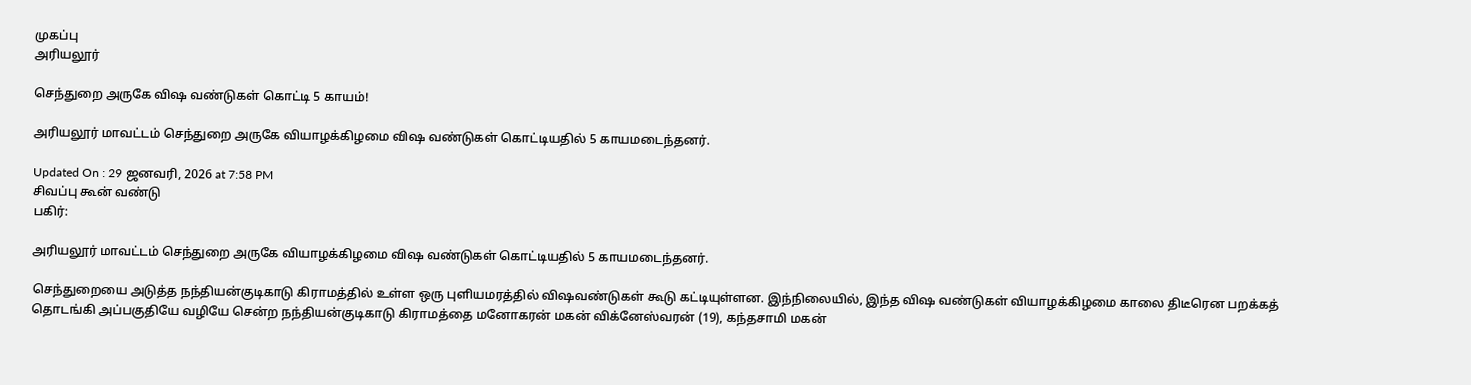முகப்பு
அரியலூர்

செந்துறை அருகே விஷ வண்டுகள் கொட்டி 5 காயம்!

அரியலூர் மாவட்டம் செந்துறை அருகே வியாழக்கிழமை விஷ வண்டுகள் கொட்டியதில் 5 காயமடைந்தனர்.

Updated On : 29 ஜனவரி, 2026 at 7:58 PM
சிவப்பு கூன் வண்டு
பகிர்:

அரியலூர் மாவட்டம் செந்துறை அருகே வியாழக்கிழமை விஷ வண்டுகள் கொட்டியதில் 5 காயமடைந்தனர்.

செந்துறையை அடுத்த நந்தியன்குடிகாடு கிராமத்தில் உள்ள ஒரு புளியமரத்தில் விஷவண்டுகள் கூடு கட்டியுள்ளன. இந்நிலையில், இந்த விஷ வண்டுகள் வியாழக்கிழமை காலை திடீரென பறக்கத் தொடங்கி அப்பகுதியே வழியே சென்ற நந்தியன்குடிகாடு கிராமத்தை மனோகரன் மகன் விக்னேஸ்வரன் (19), கந்தசாமி மகன்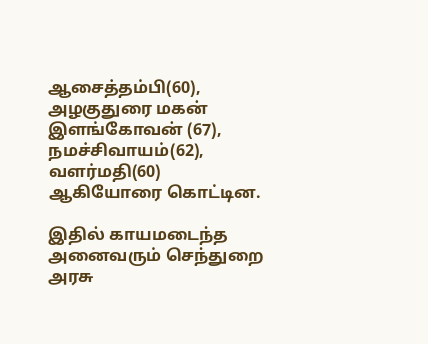ஆசைத்தம்பி(60), அழகுதுரை மகன் இளங்கோவன் (67), நமச்சிவாயம்(62), வளர்மதி(60) ஆகியோரை கொட்டின.

இதில் காயமடைந்த அனைவரும் செந்துறை அரசு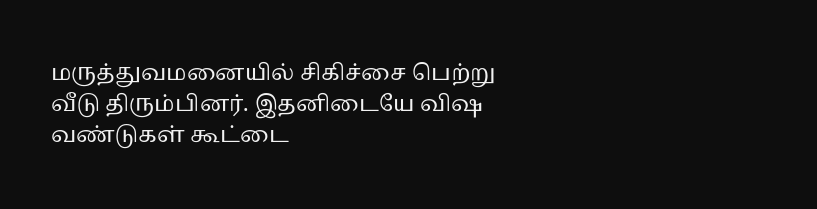மருத்துவமனையில் சிகிச்சை பெற்று வீடு திரும்பினர். இதனிடையே விஷ வண்டுகள் கூட்டை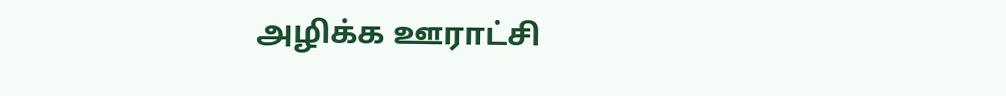அழிக்க ஊராட்சி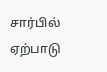சார்பில் ஏற்பாடு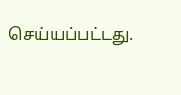செய்யப்பட்டது.